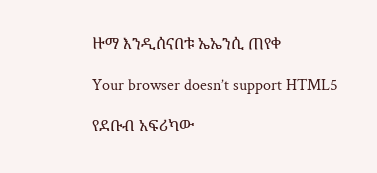ዙማ እንዲሰናበቱ ኤኤንሲ ጠየቀ

Your browser doesn’t support HTML5

የደቡብ አፍሪካው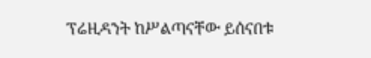ፕሬዚዳንት ከሥልጣናቸው ይሰናበቱ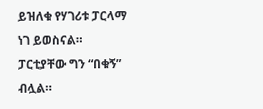ይዝለቁ የሃገሪቱ ፓርላማ ነገ ይወስናል። ፓርቲያቸው ግን “በቁኝ” ብሏል።